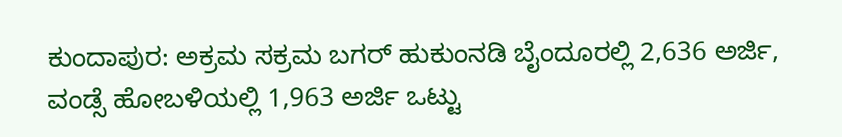ಕುಂದಾಪುರ: ಅಕ್ರಮ ಸಕ್ರಮ ಬಗರ್ ಹುಕುಂನಡಿ ಬೈಂದೂರಲ್ಲಿ 2,636 ಅರ್ಜಿ, ವಂಡ್ಸೆ ಹೋಬಳಿಯಲ್ಲಿ 1,963 ಅರ್ಜಿ ಒಟ್ಟು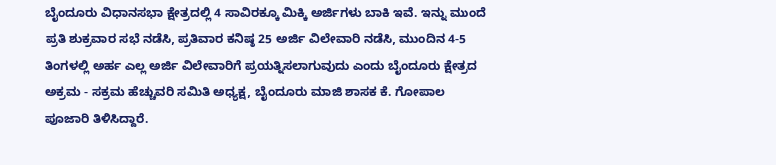ಬೈಂದೂರು ವಿಧಾನಸಭಾ ಕ್ಷೇತ್ರದಲ್ಲಿ 4 ಸಾವಿರಕ್ಕೂ ಮಿಕ್ಕಿ ಅರ್ಜಿಗಳು ಬಾಕಿ ಇವೆ. ಇನ್ನು ಮುಂದೆ ಪ್ರತಿ ಶುಕ್ರವಾರ ಸಭೆ ನಡೆಸಿ, ಪ್ರತಿವಾರ ಕನಿಷ್ಠ 25 ಅರ್ಜಿ ವಿಲೇವಾರಿ ನಡೆಸಿ, ಮುಂದಿನ 4-5 ತಿಂಗಳಲ್ಲಿ ಅರ್ಹ ಎಲ್ಲ ಅರ್ಜಿ ವಿಲೇವಾರಿಗೆ ಪ್ರಯತ್ನಿಸಲಾಗುವುದು ಎಂದು ಬೈಂದೂರು ಕ್ಷೇತ್ರದ ಅಕ್ರಮ - ಸಕ್ರಮ ಹೆಚ್ಚುವರಿ ಸಮಿತಿ ಅಧ್ಯಕ್ಷ, ಬೈಂದೂರು ಮಾಜಿ ಶಾಸಕ ಕೆ. ಗೋಪಾಲ ಪೂಜಾರಿ ತಿಳಿಸಿದ್ದಾರೆ.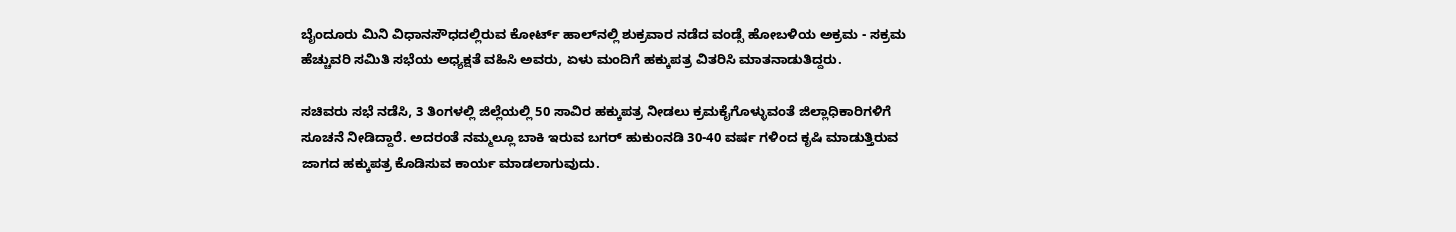ಬೈಂದೂರು ಮಿನಿ ವಿಧಾನಸೌಧದಲ್ಲಿರುವ ಕೋರ್ಟ್ ಹಾಲ್‌ನಲ್ಲಿ ಶುಕ್ರವಾರ ನಡೆದ ವಂಡ್ಸೆ ಹೋಬಳಿಯ ಅಕ್ರಮ - ಸಕ್ರಮ ಹೆಚ್ಚುವರಿ ಸಮಿತಿ ಸಭೆಯ ಅಧ್ಯಕ್ಷತೆ ವಹಿಸಿ ಅವರು, ಏಳು ಮಂದಿಗೆ ಹಕ್ಕುಪತ್ರ ವಿತರಿಸಿ ಮಾತನಾಡುತಿದ್ದರು.

ಸಚಿವರು ಸಭೆ ನಡೆಸಿ, 3 ತಿಂಗಳಲ್ಲಿ ಜಿಲ್ಲೆಯಲ್ಲಿ 50 ಸಾವಿರ ಹಕ್ಕುಪತ್ರ ನೀಡಲು ಕ್ರಮಕೈಗೊಳ್ಳುವಂತೆ ಜಿಲ್ಲಾಧಿಕಾರಿಗಳಿಗೆ ಸೂಚನೆ ನೀಡಿದ್ದಾರೆ. ಅದರಂತೆ ನಮ್ಮಲ್ಲೂ ಬಾಕಿ ಇರುವ ಬಗರ್ ಹುಕುಂನಡಿ 30-40 ವರ್ಷ ಗಳಿಂದ ಕೃಷಿ ಮಾಡುತ್ತಿರುವ ಜಾಗದ ಹಕ್ಕುಪತ್ರ ಕೊಡಿಸುವ ಕಾರ್ಯ ಮಾಡಲಾಗುವುದು.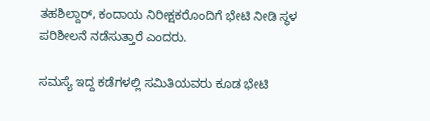ತಹಶಿಲ್ದಾರ್, ಕಂದಾಯ ನಿರೀಕ್ಷಕರೊಂದಿಗೆ ಭೇಟಿ ನೀಡಿ ಸ್ಥಳ ಪರಿಶೀಲನೆ ನಡೆಸುತ್ತಾರೆ ಎಂದರು.

ಸಮಸ್ಯೆ ಇದ್ದ ಕಡೆಗಳಲ್ಲಿ ಸಮಿತಿಯವರು ಕೂಡ ಭೇಟಿ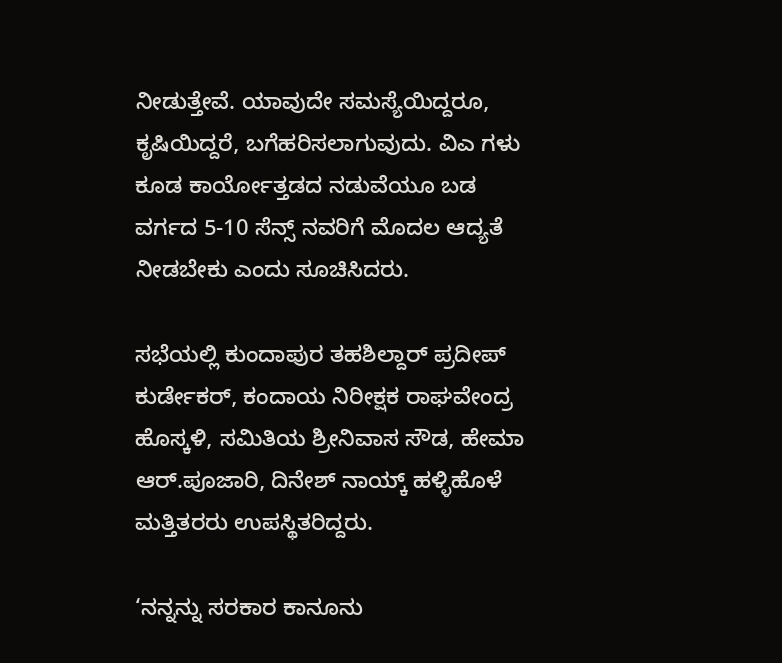ನೀಡುತ್ತೇವೆ. ಯಾವುದೇ ಸಮಸ್ಯೆಯಿದ್ದರೂ, ಕೃಷಿಯಿದ್ದರೆ, ಬಗೆಹರಿಸಲಾಗುವುದು. ವಿಎ ಗಳು ಕೂಡ ಕಾರ್ಯೋತ್ತಡದ ನಡುವೆಯೂ ಬಡ ವರ್ಗದ 5-10 ಸೆನ್ಸ್ ನವರಿಗೆ ಮೊದಲ ಆದ್ಯತೆ ನೀಡಬೇಕು ಎಂದು ಸೂಚಿಸಿದರು.

ಸಭೆಯಲ್ಲಿ ಕುಂದಾಪುರ ತಹಶಿಲ್ದಾರ್ ಪ್ರದೀಪ್ ಕುರ್ಡೇಕರ್, ಕಂದಾಯ ನಿರೀಕ್ಷಕ ರಾಘವೇಂದ್ರ ಹೊಸ್ಕಳಿ, ಸಮಿತಿಯ ಶ್ರೀನಿವಾಸ ಸೌಡ, ಹೇಮಾ ಆರ್.ಪೂಜಾರಿ, ದಿನೇಶ್ ನಾಯ್ಕ್ ಹಳ್ಳಿಹೊಳೆ ಮತ್ತಿತರರು ಉಪಸ್ಥಿತರಿದ್ದರು.

‘ನನ್ನನ್ನು ಸರಕಾರ ಕಾನೂನು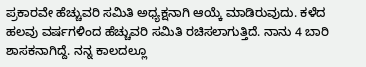ಪ್ರಕಾರವೇ ಹೆಚ್ಚುವರಿ ಸಮಿತಿ ಅಧ್ಯಕ್ಷನಾಗಿ ಆಯ್ಕೆ ಮಾಡಿರುವುದು. ಕಳೆದ ಹಲವು ವರ್ಷಗಳಿಂದ ಹೆಚ್ಚುವರಿ ಸಮಿತಿ ರಚಿಸಲಾಗುತ್ತಿದೆ. ನಾನು 4 ಬಾರಿ ಶಾಸಕನಾಗಿದ್ದೆ. ನನ್ನ ಕಾಲದಲ್ಲೂ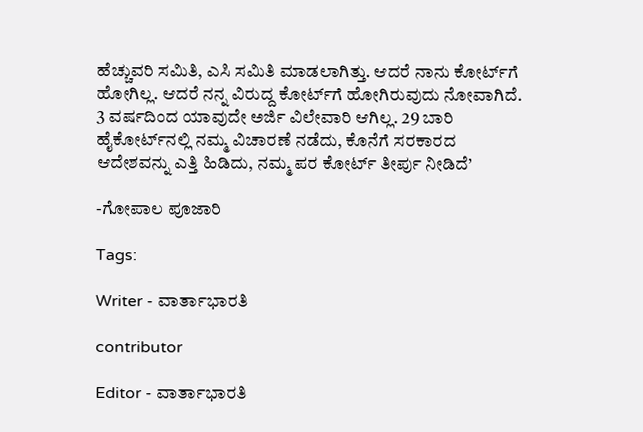ಹೆಚ್ಚುವರಿ ಸಮಿತಿ, ಎಸಿ ಸಮಿತಿ ಮಾಡಲಾಗಿತ್ತು. ಆದರೆ ನಾನು ಕೋರ್ಟ್‌ಗೆ ಹೋಗಿಲ್ಲ. ಆದರೆ ನನ್ನ ವಿರುದ್ದ ಕೋರ್ಟ್‌ಗೆ ಹೋಗಿರುವುದು ನೋವಾಗಿದೆ. 3 ವರ್ಷದಿಂದ ಯಾವುದೇ ಅರ್ಜಿ ವಿಲೇವಾರಿ ಆಗಿಲ್ಲ. 29 ಬಾರಿ ಹೈಕೋರ್ಟ್‌ನಲ್ಲಿ ನಮ್ಮ ವಿಚಾರಣೆ ನಡೆದು, ಕೊನೆಗೆ ಸರಕಾರದ ಆದೇಶವನ್ನು ಎತ್ತಿ ಹಿಡಿದು, ನಮ್ಮ ಪರ ಕೋರ್ಟ್ ತೀರ್ಪು ನೀಡಿದೆ’

-ಗೋಪಾಲ ಪೂಜಾರಿ

Tags:

Writer - ವಾರ್ತಾಭಾರತಿ

contributor

Editor - ವಾರ್ತಾಭಾರತಿ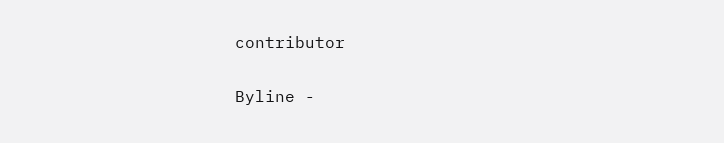contributor

Byline -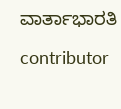ವಾರ್ತಾಭಾರತಿ

contributor